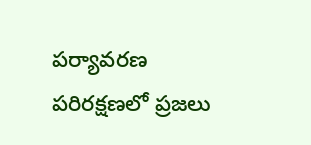పర్యావరణ పరిరక్షణలో ప్రజలు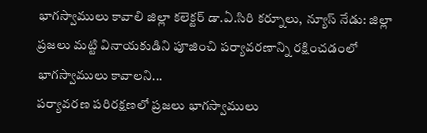భాగస్వాములు కావాలి జిల్లా కలెక్టర్ డా.ఏ.సిరి కర్నూలు, న్యూస్ నేడు: జిల్లా ప్రజలు మట్టి వినాయకుడిని పూజించి పర్యావరణాన్ని రక్షించడంలో భాగస్వాములు కావాలని...
పర్యావరణ పరిరక్షణలో ప్రజలు భాగస్వాములు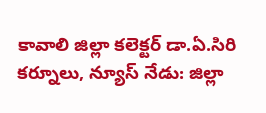కావాలి జిల్లా కలెక్టర్ డా.ఏ.సిరి కర్నూలు, న్యూస్ నేడు: జిల్లా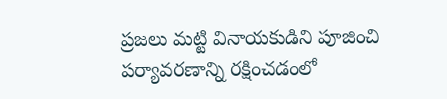ప్రజలు మట్టి వినాయకుడిని పూజించి పర్యావరణాన్ని రక్షించడంలో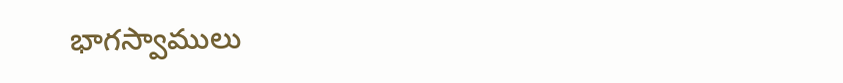భాగస్వాములు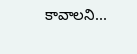కావాలని...